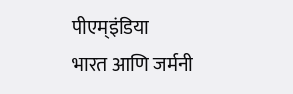पीएम्इंडिया
भारत आणि जर्मनी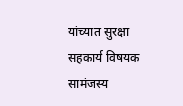यांच्यात सुरक्षा सहकार्य विषयक सामंजस्य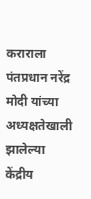कराराला पंतप्रधान नरेंद्र मोदी यांच्या अध्यक्षतेखाली झालेल्या केंद्रीय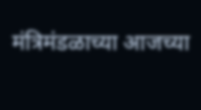मंत्रिमंडळाच्या आजच्या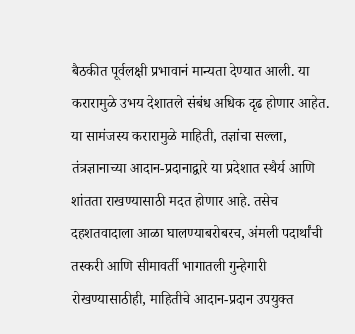बैठकीत पूर्वलक्षी प्रभावानं मान्यता देण्यात आली. या करारामुळे उभय देशातले संबंध अधिक दृढ होणार आहेत. या सामंजस्य करारामुळे माहिती, तज्ञांचा सल्ला, तंत्रज्ञानाच्या आदान-प्रदानाद्वारे या प्रदेशात स्थैर्य आणि शांतता राखण्यासाठी मदत होणार आहे. तसेच दहशतवादाला आळा घालण्याबरोबरच, अंमली पदार्थांची तस्करी आणि सीमावर्ती भागातली गुन्हेगारी रोखण्यासाठीही, माहितीचे आदान-प्रदान उपयुक्त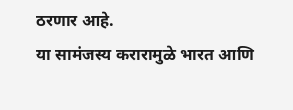ठरणार आहे.
या सामंजस्य करारामुळे भारत आणि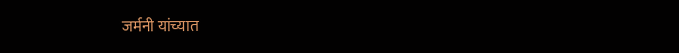जर्मनी यांच्यात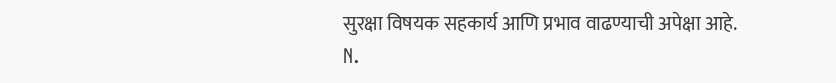सुरक्षा विषयक सहकार्य आणि प्रभाव वाढण्याची अपेक्षा आहे.
N.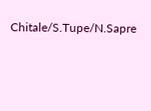Chitale/S.Tupe/N.Sapre